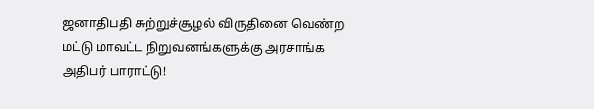ஜனாதிபதி சுற்றுச்சூழல் விருதினை வெண்ற மட்டு மாவட்ட நிறுவனங்களுக்கு அரசாங்க அதிபர் பாராட்டு!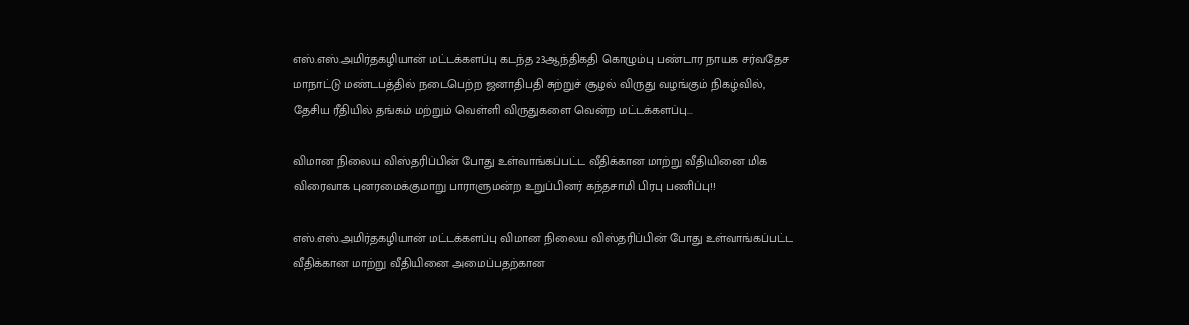எஸ்.எஸ்.அமிர்தகழியான் மட்டக்களப்பு கடந்த 23ஆந்திகதி கொழும்பு பண்டார நாயக சர்வதேச மாநாட்டு மண்டபத்தில் நடைபெற்ற ஜனாதிபதி சுற்றுச் சூழல் விருது வழங்கும் நிகழ்வில், தேசிய ரீதியில் தங்கம் மற்றும் வெள்ளி விருதுகளை வென்ற மட்டக்களப்பு...

விமான நிலைய விஸ்தரிப்பின் போது உள்வாங்கப்பட்ட வீதிக்கான மாற்று வீதியினை மிக விரைவாக புனரமைக்குமாறு பாராளுமன்ற உறுப்பினர் கந்தசாமி பிரபு பணிப்பு!!

எஸ்.எஸ்.அமிர்தகழியான் மட்டக்களப்பு விமான நிலைய விஸ்தரிப்பின் போது உள்வாங்கப்பட்ட வீதிக்கான மாற்று வீதியினை அமைப்பதற்கான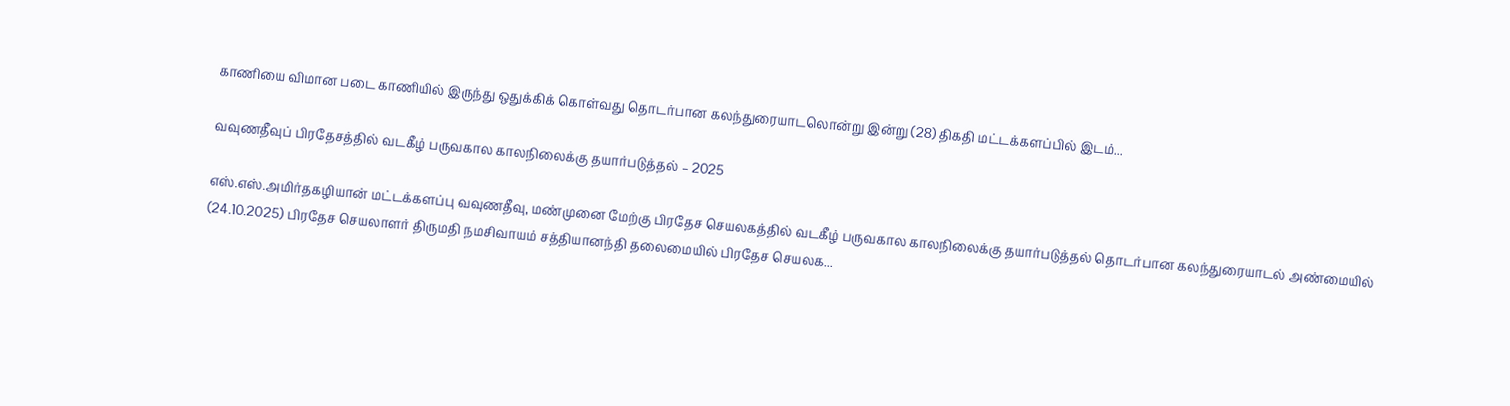காணியை விமான படை காணியில் இருந்து ஒதுக்கிக் கொள்வது தொடர்பான கலந்துரையாடலொன்று இன்று (28) திகதி மட்டக்களப்பில் இடம்...

வவுணதீவுப் பிரதேசத்தில் வடகீழ் பருவகால காலநிலைக்கு தயார்படுத்தல் – 2025

எஸ்.எஸ்.அமிர்தகழியான் மட்டக்களப்பு வவுணதீவு, மண்முனை மேற்கு பிரதேச செயலகத்தில் வடகீழ் பருவகால காலநிலைக்கு தயார்படுத்தல் தொடர்பான கலந்துரையாடல் அண்மையில் (24.10.2025) பிரதேச செயலாளர் திருமதி நமசிவாயம் சத்தியானந்தி தலைமையில் பிரதேச செயலக...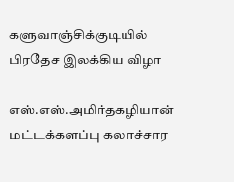களுவாஞ்சிக்குடியில் பிரதேச இலக்கிய விழா

எஸ்.எஸ்.அமிர்தகழியான் மட்டக்களப்பு கலாச்சார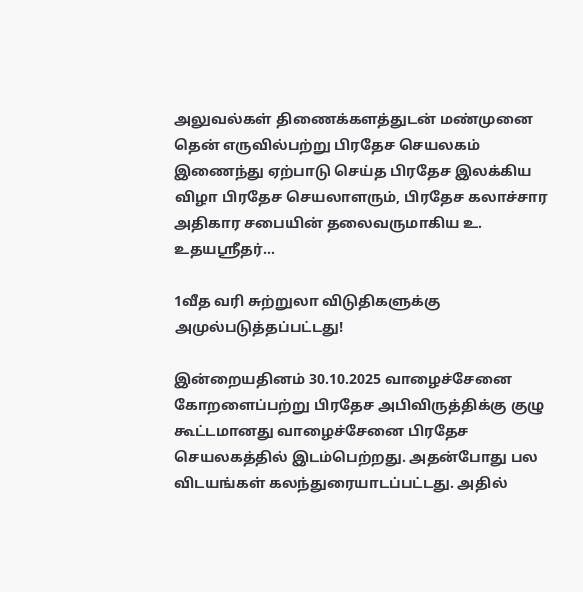அலுவல்கள் திணைக்களத்துடன் மண்முனை தென் எருவில்பற்று பிரதேச செயலகம் இணைந்து ஏற்பாடு செய்த பிரதேச இலக்கிய விழா பிரதேச செயலாளரும், பிரதேச கலாச்சார அதிகார சபையின் தலைவருமாகிய உ. உதயஸ்ரீதர்...

1வீத வரி சுற்றுலா விடுதிகளுக்கு அமுல்படுத்தப்பட்டது!

இன்றையதினம் 30.10.2025 வாழைச்சேனை கோறளைப்பற்று பிரதேச அபிவிருத்திக்கு குழு கூட்டமானது வாழைச்சேனை பிரதேச செயலகத்தில் இடம்பெற்றது. அதன்போது பல விடயங்கள் கலந்துரையாடப்பட்டது. அதில்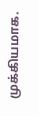முக்கியமாக.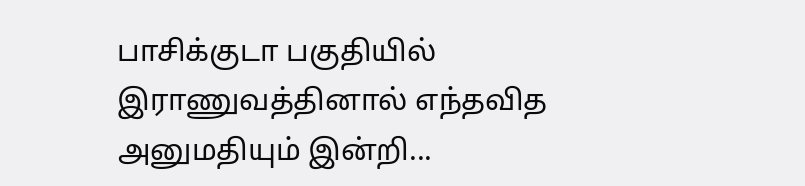பாசிக்குடா பகுதியில் இராணுவத்தினால் எந்தவித அனுமதியும் இன்றி...